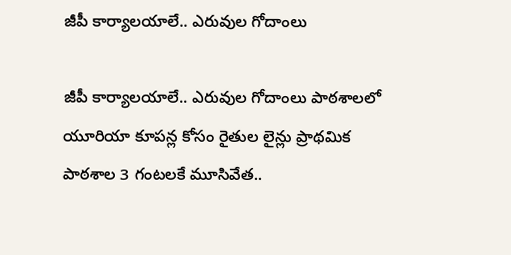జీపీ కార్యాలయాలే.. ఎరువుల గోదాంలు

జీపీ కార్యాలయాలే.. ఎరువుల గోదాంలు పాఠశాలలో యూరియా కూపన్ల కోసం రైతుల లైన్లు ప్రాథమిక పాఠశాల 3 గంటలకే మూసివేత..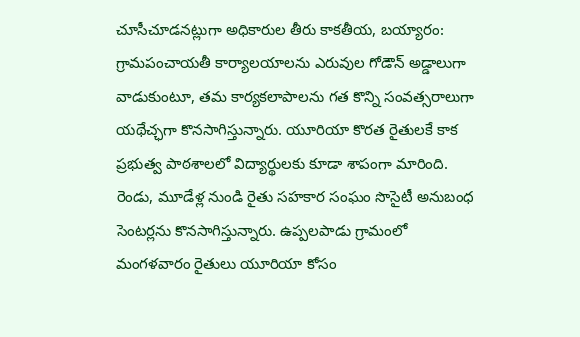చూసీచూడనట్లుగా అధికారుల తీరు కాకతీయ, బయ్యారం: గ్రామపంచాయతీ కార్యాలయాలను ఎరువుల గోడౌన్ అడ్డాలుగా వాడుకుంటూ, తమ కార్యకలాపాలను గత కొన్ని సంవత్సరాలుగా యథేచ్ఛగా కొనసాగిస్తున్నారు. యూరియా కొరత రైతులకే కాక ప్రభుత్వ పాఠశాలలో విద్యార్థులకు కూడా శాపంగా మారింది. రెండు, మూడేళ్ల నుండి రైతు సహకార సంఘం సొసైటీ అనుబంధ సెంటర్లను కొనసాగిస్తున్నారు. ఉప్పలపాడు గ్రామంలో మంగళవారం రైతులు యూరియా కోసం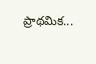ప్రాథమిక...